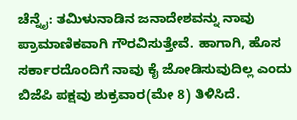ಚೆನ್ನೈ: ತಮಿಳುನಾಡಿನ ಜನಾದೇಶವನ್ನು ನಾವು ಪ್ರಾಮಾಣಿಕವಾಗಿ ಗೌರವಿಸುತ್ತೇವೆ. ಹಾಗಾಗಿ, ಹೊಸ ಸರ್ಕಾರದೊಂದಿಗೆ ನಾವು ಕೈ ಜೋಡಿಸುವುದಿಲ್ಲ ಎಂದು ಬಿಜೆಪಿ ಪಕ್ಷವು ಶುಕ್ರವಾರ(ಮೇ 8) ತಿಳಿಸಿದೆ.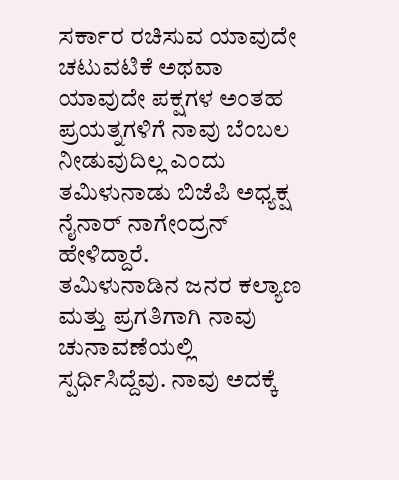ಸರ್ಕಾರ ರಚಿಸುವ ಯಾವುದೇ ಚಟುವಟಿಕೆ ಅಥವಾ ಯಾವುದೇ ಪಕ್ಷಗಳ ಅಂತಹ ಪ್ರಯತ್ನಗಳಿಗೆ ನಾವು ಬೆಂಬಲ ನೀಡುವುದಿಲ್ಲ ಎಂದು ತಮಿಳುನಾಡು ಬಿಜೆಪಿ ಅಧ್ಯಕ್ಷ ನೈನಾರ್ ನಾಗೇಂದ್ರನ್ ಹೇಳಿದ್ದಾರೆ.
ತಮಿಳುನಾಡಿನ ಜನರ ಕಲ್ಯಾಣ ಮತ್ತು ಪ್ರಗತಿಗಾಗಿ ನಾವು ಚುನಾವಣೆಯಲ್ಲಿ ಸ್ಪರ್ಧಿಸಿದ್ದೆವು. ನಾವು ಅದಕ್ಕೆ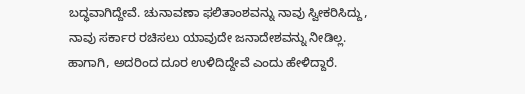ಬದ್ಧವಾಗಿದ್ದೇವೆ. ಚುನಾವಣಾ ಫಲಿತಾಂಶವನ್ನು ನಾವು ಸ್ವೀಕರಿಸಿದ್ದು, ನಾವು ಸರ್ಕಾರ ರಚಿಸಲು ಯಾವುದೇ ಜನಾದೇಶವನ್ನು ನೀಡಿಲ್ಲ. ಹಾಗಾಗಿ, ಅದರಿಂದ ದೂರ ಉಳಿದಿದ್ದೇವೆ ಎಂದು ಹೇಳಿದ್ದಾರೆ.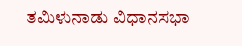ತಮಿಳುನಾಡು ವಿಧಾನಸಭಾ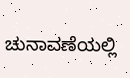ಚುನಾವಣೆಯಲ್ಲಿ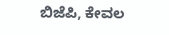ಬಿಜೆಪಿ, ಕೇವಲ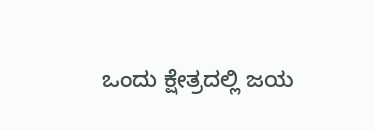ಒಂದು ಕ್ಷೇತ್ರದಲ್ಲಿ ಜಯ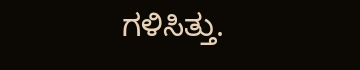ಗಳಿಸಿತ್ತು.